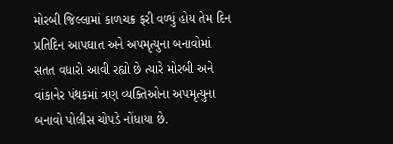મોરબી જિલ્લામાં કાળચક્ર ફરી વળ્યું હોય તેમ દિન પ્રતિદિન આપઘાત અને અપમૃત્યુના બનાવોમાં સતત વધારો આવી રહ્યો છે ત્યારે મોરબી અને વાંકાનેર પંથકમાં ત્રણ વ્યક્તિઓના અપમૃત્યુના બનાવો પોલીસ ચોપડે નોંધાયા છે.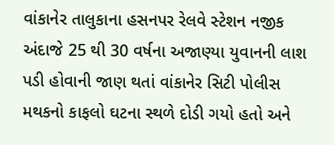વાંકાનેર તાલુકાના હસનપર રેલવે સ્ટેશન નજીક અંદાજે 25 થી 30 વર્ષના અજાણ્યા યુવાનની લાશ પડી હોવાની જાણ થતાં વાંકાનેર સિટી પોલીસ મથકનો કાફલો ઘટના સ્થળે દોડી ગયો હતો અને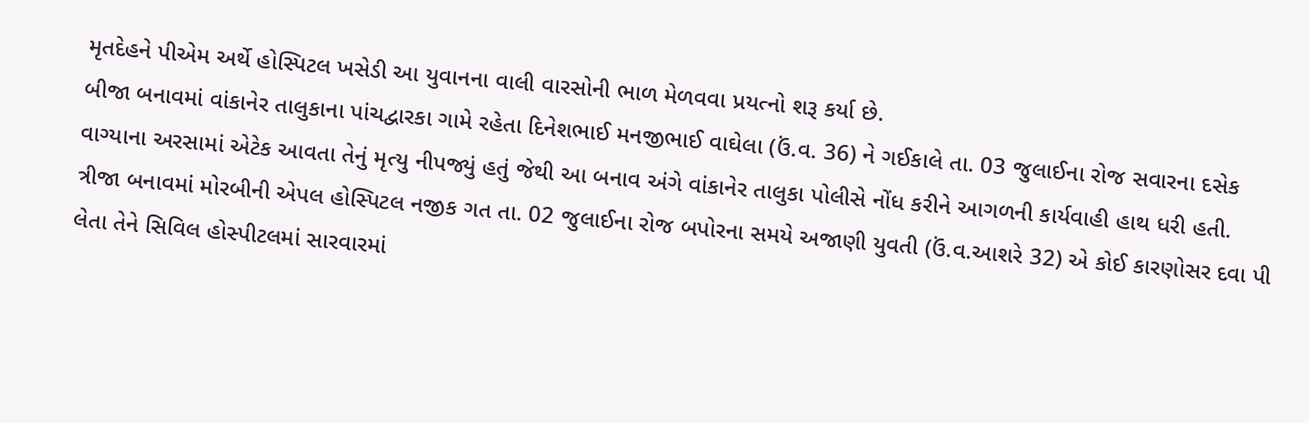મૃતદેહને પીએમ અર્થે હોસ્પિટલ ખસેડી આ યુવાનના વાલી વારસોની ભાળ મેળવવા પ્રયત્નો શરૂ કર્યા છે.
બીજા બનાવમાં વાંકાનેર તાલુકાના પાંચદ્વારકા ગામે રહેતા દિનેશભાઈ મનજીભાઈ વાઘેલા (ઉં.વ. 36) ને ગઈકાલે તા. 03 જુલાઈના રોજ સવારના દસેક વાગ્યાના અરસામાં એટેક આવતા તેનું મૃત્યુ નીપજ્યું હતું જેથી આ બનાવ અંગે વાંકાનેર તાલુકા પોલીસે નોંધ કરીને આગળની કાર્યવાહી હાથ ધરી હતી.
ત્રીજા બનાવમાં મોરબીની એપલ હોસ્પિટલ નજીક ગત તા. 02 જુલાઈના રોજ બપોરના સમયે અજાણી યુવતી (ઉં.વ.આશરે 32) એ કોઈ કારણોસર દવા પી લેતા તેને સિવિલ હોસ્પીટલમાં સારવારમાં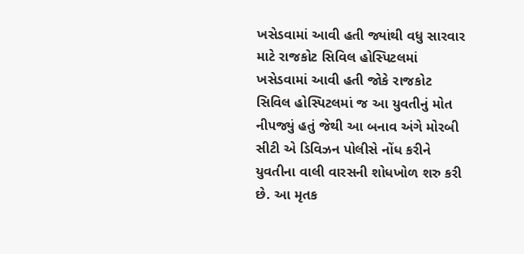ખસેડવામાં આવી હતી જ્યાંથી વધુ સારવાર માટે રાજકોટ સિવિલ હોસ્પિટલમાં ખસેડવામાં આવી હતી જોકે રાજકોટ સિવિલ હોસ્પિટલમાં જ આ યુવતીનું મોત નીપજ્યું હતું જેથી આ બનાવ અંગે મોરબી સીટી એ ડિવિઝન પોલીસે નોંધ કરીને યુવતીના વાલી વારસની શોધખોળ શરુ કરી છે. આ મૃતક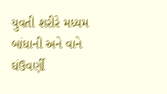યુવતી શરીરે મધ્યમ બાંધાની અને વાને ઘંઉવર્ણી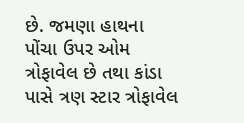છે. જમણા હાથના પોંચા ઉપર ઓમ ત્રોફાવેલ છે તથા કાંડા પાસે ત્રણ સ્ટાર ત્રોફાવેલ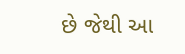છે જેથી આ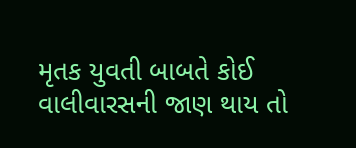મૃતક યુવતી બાબતે કોઈ વાલીવારસની જાણ થાય તો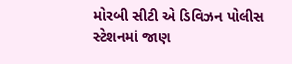મોરબી સીટી એ ડિવિઝન પોલીસ સ્ટેશનમાં જાણ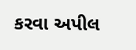કરવા અપીલ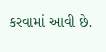કરવામાં આવી છે.